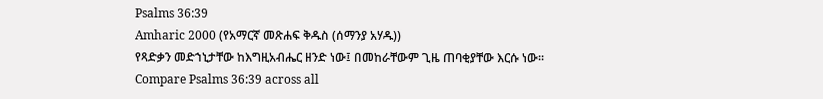Psalms 36:39
Amharic 2000 (የአማርኛ መጽሐፍ ቅዱስ (ሰማንያ አሃዱ))
የጻድቃን መድኀኒታቸው ከእግዚአብሔር ዘንድ ነው፤ በመከራቸውም ጊዜ ጠባቂያቸው እርሱ ነው።
Compare Psalms 36:39 across all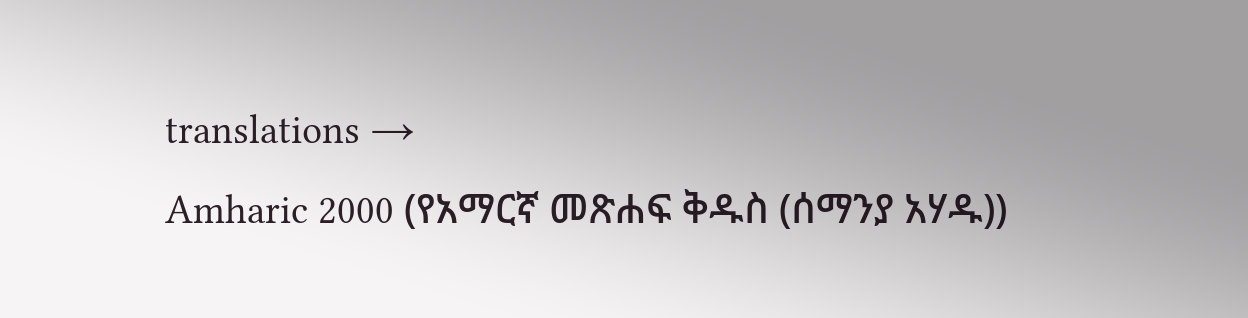translations →
Amharic 2000 (የአማርኛ መጽሐፍ ቅዱስ (ሰማንያ አሃዱ))